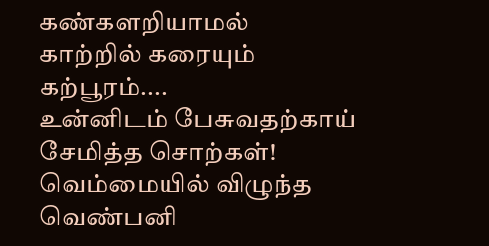கண்களறியாமல்
காற்றில் கரையும்
கற்பூரம்....
உன்னிடம் பேசுவதற்காய்
சேமித்த சொற்கள்!
வெம்மையில் விழுந்த
வெண்பனி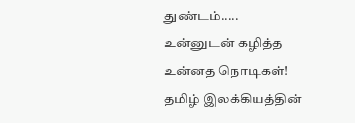துண்டம்.....
உன்னுடன் கழித்த
உன்னத நொடிகள்!
தமிழ் இலக்கியத்தின்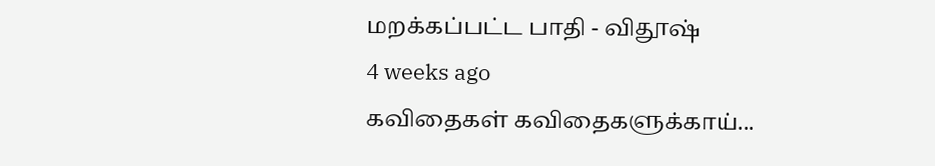மறக்கப்பட்ட பாதி - விதூஷ்
4 weeks ago
கவிதைகள் கவிதைகளுக்காய்...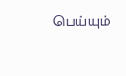பெய்யும்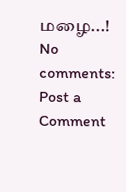மழை...!
No comments:
Post a Comment